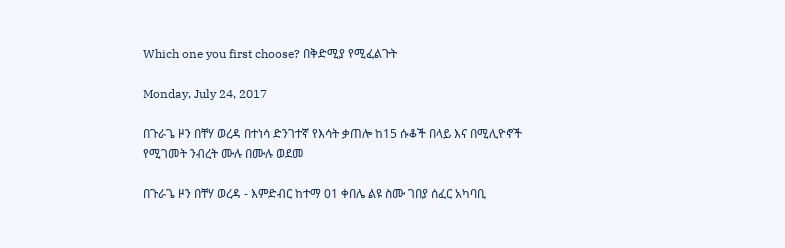Which one you first choose? በቅድሚያ የሚፈልጉት

Monday, July 24, 2017

በጉራጌ ዞን በቸሃ ወረዳ በተነሳ ድንገተኛ የእሳት ቃጠሎ ከ15 ሱቆች በላይ እና በሚሊዮኖች የሚገመት ንብረት ሙሉ በሙሉ ወደመ

በጉራጌ ዞን በቸሃ ወረዳ - እምድብር ከተማ 01 ቀበሌ ልዩ ስሙ ገበያ ሰፈር አካባቢ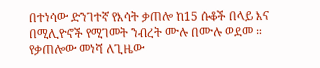በተነሳው ድንገተኛ የእሳት ቃጠሎ ከ15 ሱቆች በላይ እና በሚሊዮኖች የሚገመት ንብረት ሙሉ በሙሉ ወደመ ።
የቃጠሎው መነሻ ለጊዜው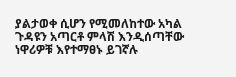ያልታወቀ ሲሆን የሚመለከተው አካል ጉዳዩን አጣርቶ ምላሽ እንዲሰጣቸው ነዋሪዎቹ እየተማፀኑ ይገኛሉ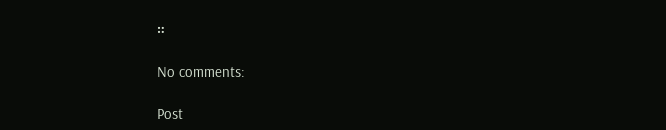።

No comments:

Post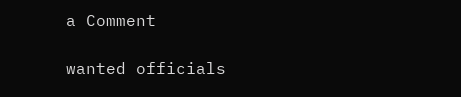a Comment

wanted officials